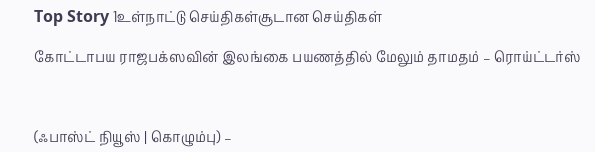Top Story 1உள்நாட்டு செய்திகள்சூடான செய்திகள்

கோட்டாபய ராஜபக்ஸவின் இலங்கை பயணத்தில் மேலும் தாமதம் – ரொய்ட்டர்ஸ்



(ஃபாஸ்ட் நியூஸ் | கொழும்பு) –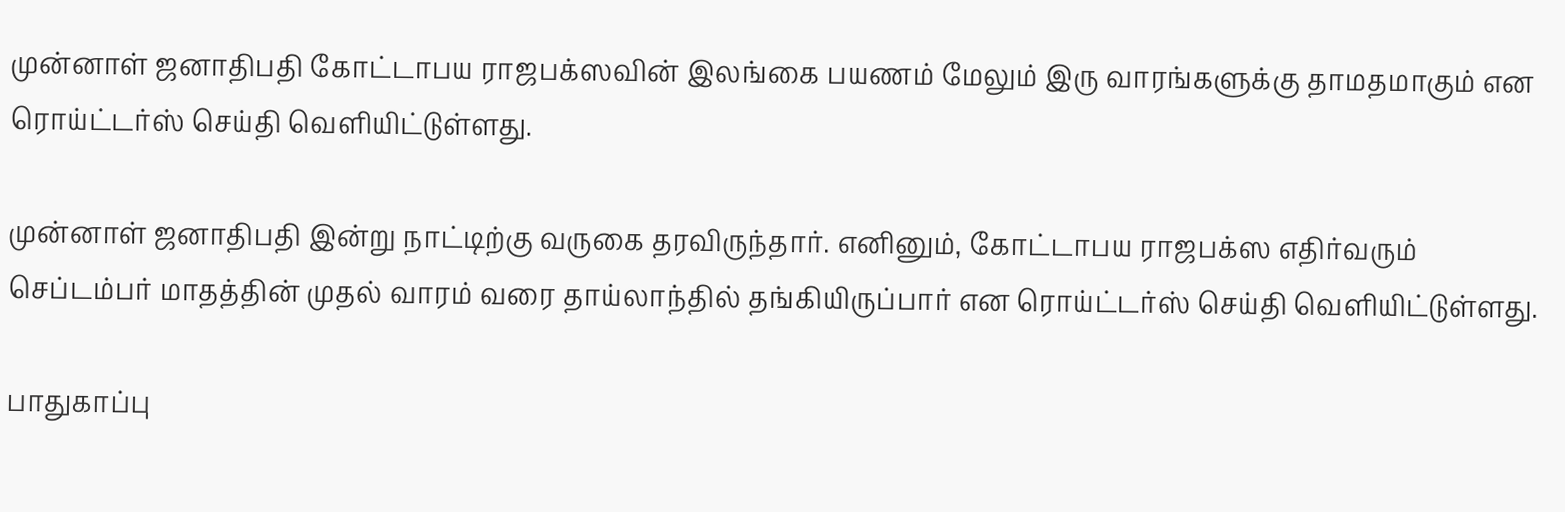முன்னாள் ஜனாதிபதி கோட்டாபய ராஜபக்ஸவின் இலங்கை பயணம் மேலும் இரு வாரங்களுக்கு தாமதமாகும் என ரொய்ட்டர்ஸ் செய்தி வௌியிட்டுள்ளது.

முன்னாள் ஜனாதிபதி இன்று நாட்டிற்கு வருகை தரவிருந்தார். எனினும், கோட்டாபய ராஜபக்ஸ எதிர்வரும் செப்டம்பர் மாதத்தின் முதல் வாரம் வரை தாய்லாந்தில் தங்கியிருப்பார் என ரொய்ட்டர்ஸ் செய்தி வௌியிட்டுள்ளது.

பாதுகாப்பு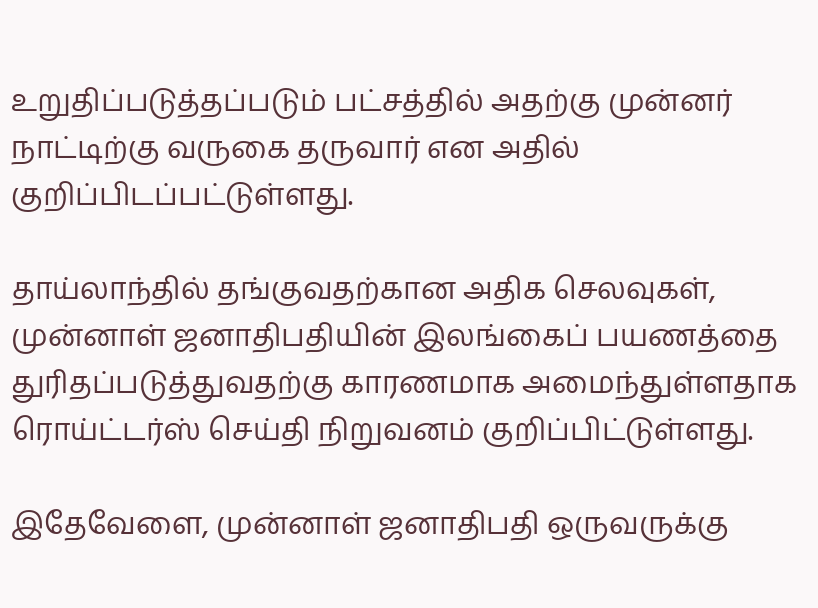உறுதிப்படுத்தப்படும் பட்சத்தில் அதற்கு முன்னர் நாட்டிற்கு வருகை தருவார் என அதில் குறிப்பிடப்பட்டுள்ளது.

தாய்லாந்தில் தங்குவதற்கான அதிக செலவுகள், முன்னாள் ஜனாதிபதியின் இலங்கைப் பயணத்தை துரிதப்படுத்துவதற்கு காரணமாக அமைந்துள்ளதாக ரொய்ட்டர்ஸ் செய்தி நிறுவனம் குறிப்பிட்டுள்ளது.

இதேவேளை, முன்னாள் ஜனாதிபதி ஒருவருக்கு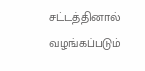சட்டத்தினால் வழங்கப்படும்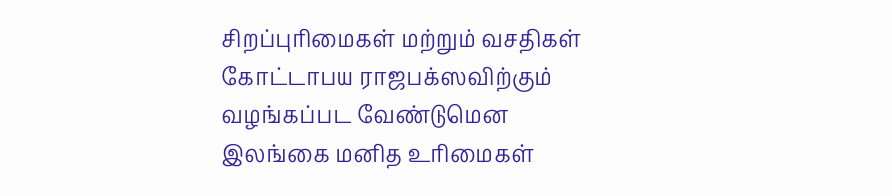சிறப்புரிமைகள் மற்றும் வசதிகள் கோட்டாபய ராஜபக்ஸவிற்கும் வழங்கப்பட வேண்டுமென இலங்கை மனித உரிமைகள்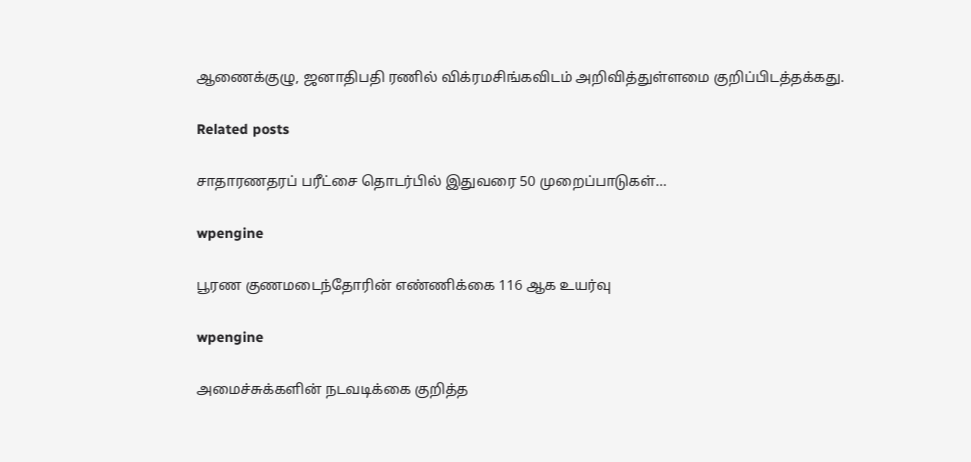ஆணைக்குழு, ஜனாதிபதி ரணில் விக்ரமசிங்கவிடம் அறிவித்துள்ளமை குறிப்பிடத்தக்கது.

Related posts

சாதாரணதரப் பரீட்சை தொடர்பில் இதுவரை 50 முறைப்பாடுகள்…

wpengine

பூரண குணமடைந்தோரின் எண்ணிக்கை 116 ஆக உயர்வு

wpengine

அமைச்சுக்களின் நடவடிக்கை குறித்த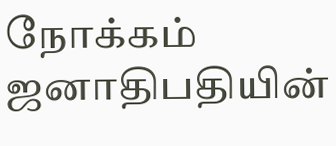நோக்கம் ஜனாதிபதியின்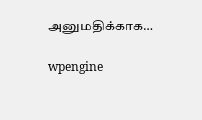அனுமதிக்காக…

wpengine